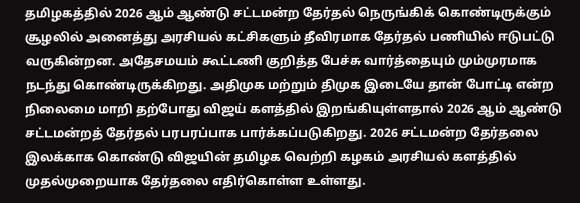தமிழகத்தில் 2026 ஆம் ஆண்டு சட்டமன்ற தேர்தல் நெருங்கிக் கொண்டிருக்கும் சூழலில் அனைத்து அரசியல் கட்சிகளும் தீவிரமாக தேர்தல் பணியில் ஈடுபட்டு வருகின்றன. அதேசமயம் கூட்டணி குறித்த பேச்சு வார்த்தையும் மும்முரமாக நடந்து கொண்டிருக்கிறது. அதிமுக மற்றும் திமுக இடையே தான் போட்டி என்ற நிலைமை மாறி தற்போது விஜய் களத்தில் இறங்கியுள்ளதால் 2026 ஆம் ஆண்டு சட்டமன்றத் தேர்தல் பரபரப்பாக பார்க்கப்படுகிறது. 2026 சட்டமன்ற தேர்தலை இலக்காக கொண்டு விஜயின் தமிழக வெற்றி கழகம் அரசியல் களத்தில் முதல்முறையாக தேர்தலை எதிர்கொள்ள உள்ளது.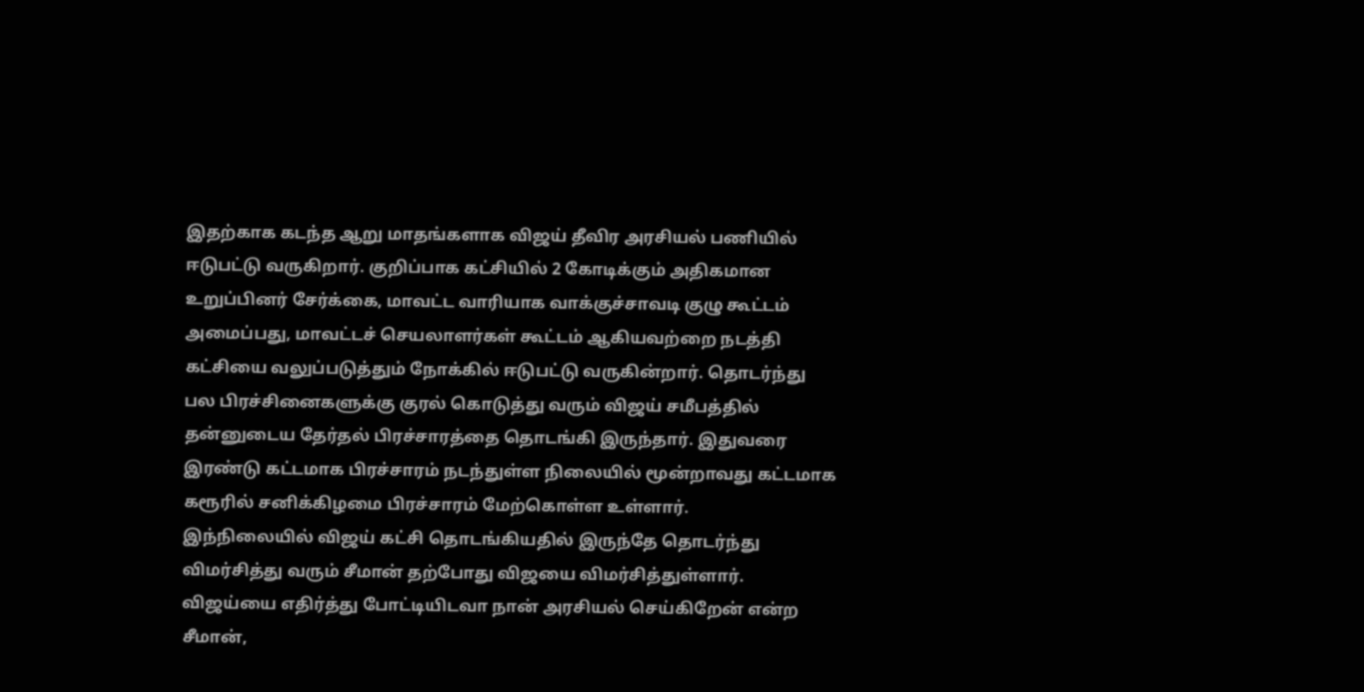இதற்காக கடந்த ஆறு மாதங்களாக விஜய் தீவிர அரசியல் பணியில் ஈடுபட்டு வருகிறார். குறிப்பாக கட்சியில் 2 கோடிக்கும் அதிகமான உறுப்பினர் சேர்க்கை, மாவட்ட வாரியாக வாக்குச்சாவடி குழு கூட்டம் அமைப்பது, மாவட்டச் செயலாளர்கள் கூட்டம் ஆகியவற்றை நடத்தி கட்சியை வலுப்படுத்தும் நோக்கில் ஈடுபட்டு வருகின்றார். தொடர்ந்து பல பிரச்சினைகளுக்கு குரல் கொடுத்து வரும் விஜய் சமீபத்தில் தன்னுடைய தேர்தல் பிரச்சாரத்தை தொடங்கி இருந்தார். இதுவரை இரண்டு கட்டமாக பிரச்சாரம் நடந்துள்ள நிலையில் மூன்றாவது கட்டமாக கரூரில் சனிக்கிழமை பிரச்சாரம் மேற்கொள்ள உள்ளார்.
இந்நிலையில் விஜய் கட்சி தொடங்கியதில் இருந்தே தொடர்ந்து விமர்சித்து வரும் சீமான் தற்போது விஜயை விமர்சித்துள்ளார். விஜய்யை எதிர்த்து போட்டியிடவா நான் அரசியல் செய்கிறேன் என்ற சீமான்,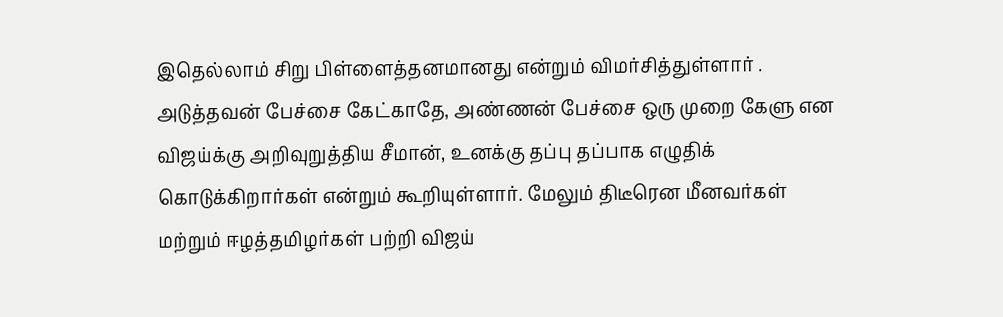இதெல்லாம் சிறு பிள்ளைத்தனமானது என்றும் விமர்சித்துள்ளார் . அடுத்தவன் பேச்சை கேட்காதே, அண்ணன் பேச்சை ஒரு முறை கேளு என விஜய்க்கு அறிவுறுத்திய சீமான், உனக்கு தப்பு தப்பாக எழுதிக் கொடுக்கிறார்கள் என்றும் கூறியுள்ளார். மேலும் திடீரென மீனவர்கள் மற்றும் ஈழத்தமிழர்கள் பற்றி விஜய்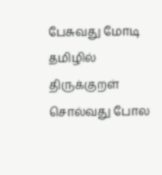பேசுவது மோடி தமிழில் திருக்குறள் சொல்வது போல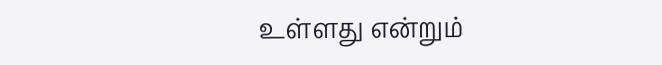உள்ளது என்றும்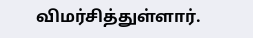விமர்சித்துள்ளார்.